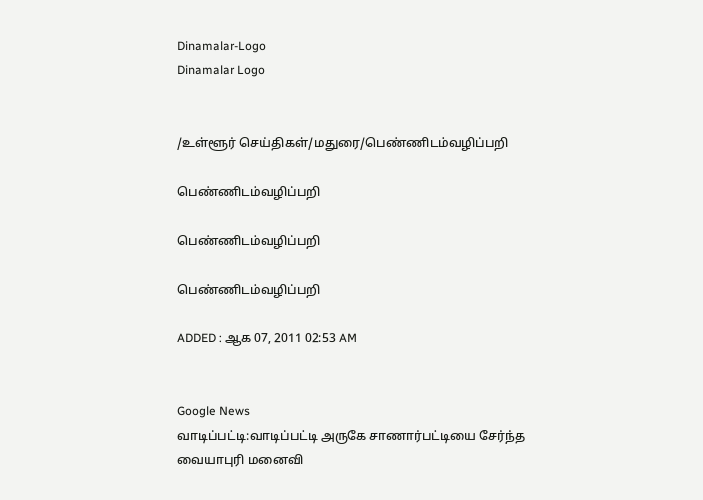Dinamalar-Logo
Dinamalar Logo


/உள்ளூர் செய்திகள்/மதுரை/பெண்ணிடம்வழிப்பறி

பெண்ணிடம்வழிப்பறி

பெண்ணிடம்வழிப்பறி

பெண்ணிடம்வழிப்பறி

ADDED : ஆக 07, 2011 02:53 AM


Google News
வாடிப்பட்டி:வாடிப்பட்டி அருகே சாணார்பட்டியை சேர்ந்த வையாபுரி மனைவி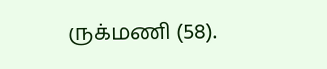ருக்மணி (58).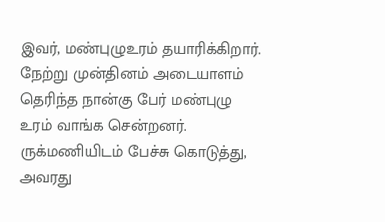இவர், மண்புழுஉரம் தயாரிக்கிறார். நேற்று முன்தினம் அடையாளம் தெரிந்த நான்கு பேர் மண்புழு உரம் வாங்க சென்றனர். ருக்மணியிடம் பேச்சு கொடுத்து, அவரது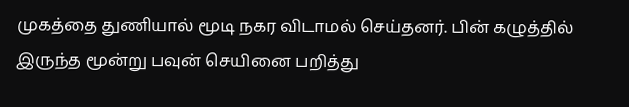முகத்தை துணியால் மூடி நகர விடாமல் செய்தனர். பின் கழுத்தில் இருந்த மூன்று பவுன் செயினை பறித்து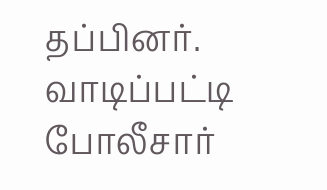தப்பினர். வாடிப்பட்டி போலீசார்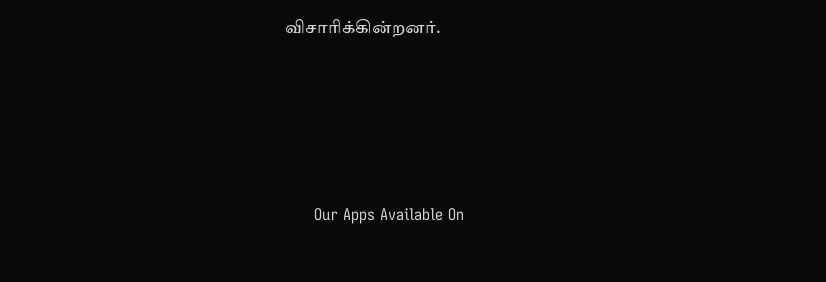விசாரிக்கின்றனர்.





      Our Apps Available On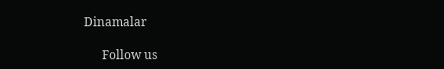Dinamalar

      Follow us